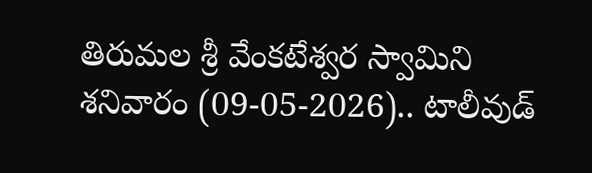తిరుమల శ్రీ వేంకటేశ్వర స్వామిని శనివారం (09-05-2026).. టాలీవుడ్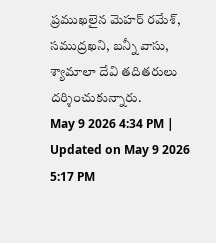ప్రముఖలైన మెహర్ రమేశ్, సముద్రఖని, బన్నీ వాసు, శ్యామాలా దేవి తదితరులు దర్శించుకున్నారు.
May 9 2026 4:34 PM | Updated on May 9 2026 5:17 PM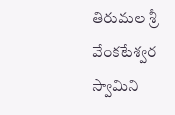తిరుమల శ్రీ వేంకటేశ్వర స్వామిని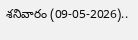శనివారం (09-05-2026)..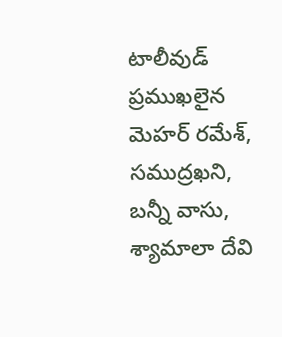టాలీవుడ్ ప్రముఖలైన మెహర్ రమేశ్, సముద్రఖని, బన్నీ వాసు, శ్యామాలా దేవి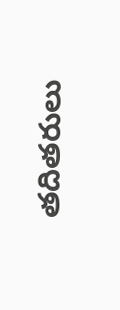తదితరులు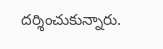దర్శించుకున్నారు.